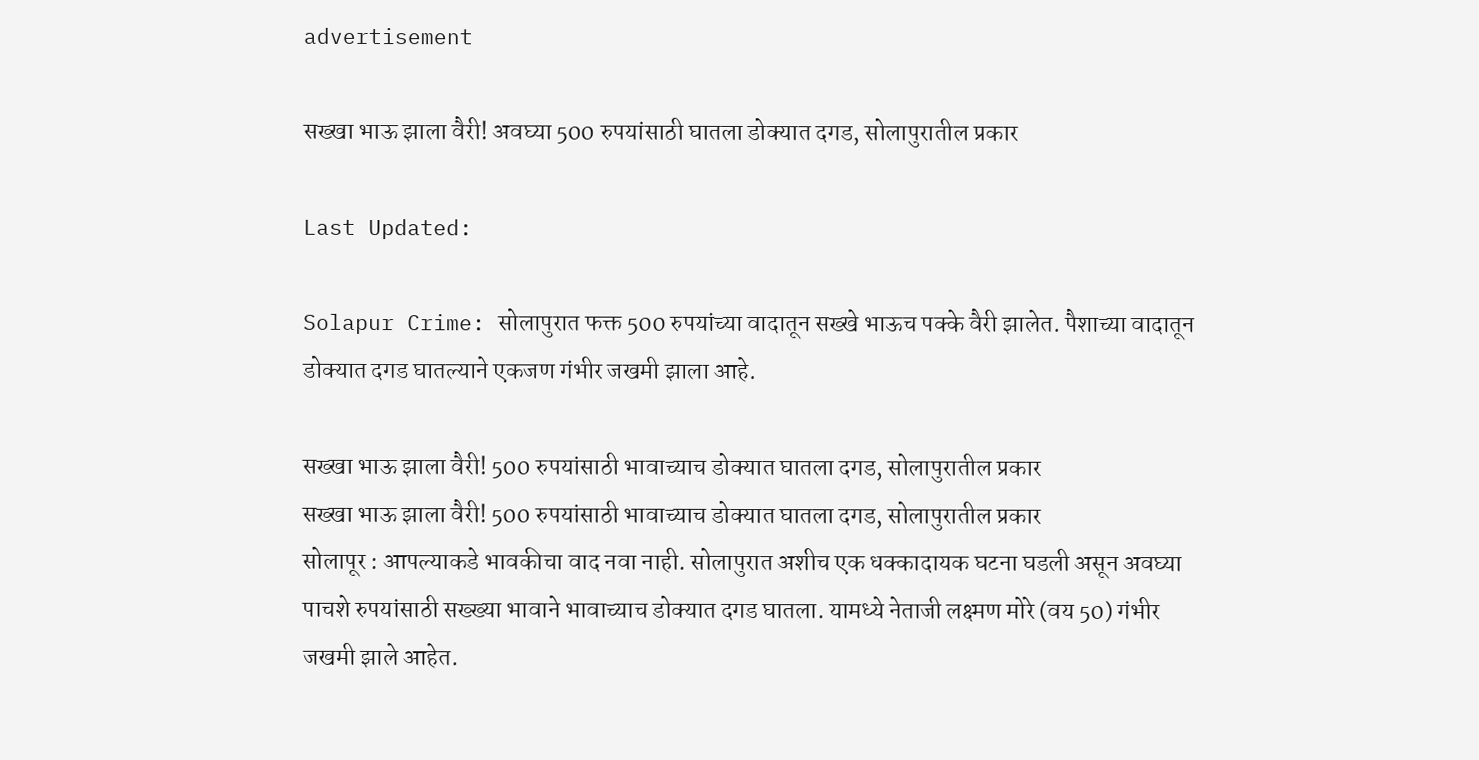advertisement

सख्खा भाऊ झाला वैरी! अवघ्या 500 रुपयांसाठी घातला डोक्यात दगड, सोलापुरातील प्रकार

Last Updated:

Solapur Crime: सोलापुरात फक्त 500 रुपयांच्या वादातून सख्खे भाऊच पक्के वैरी झालेत. पैशाच्या वादातून डोक्यात दगड घातल्याने एकजण गंभीर जखमी झाला आहे.

सख्खा भाऊ झाला वैरी! 500 रुपयांसाठी भावाच्याच डोक्यात घातला दगड, सोलापुरातील प्रकार
सख्खा भाऊ झाला वैरी! 500 रुपयांसाठी भावाच्याच डोक्यात घातला दगड, सोलापुरातील प्रकार
सोलापूर : आपल्याकडे भावकीचा वाद नवा नाही. सोलापुरात अशीच एक धक्कादायक घटना घडली असून अवघ्या पाचशे रुपयांसाठी सख्ख्या भावाने भावाच्याच डोक्यात दगड घातला. यामध्ये नेताजी लक्ष्मण मोरे (वय 50) गंभीर जखमी झाले आहेत.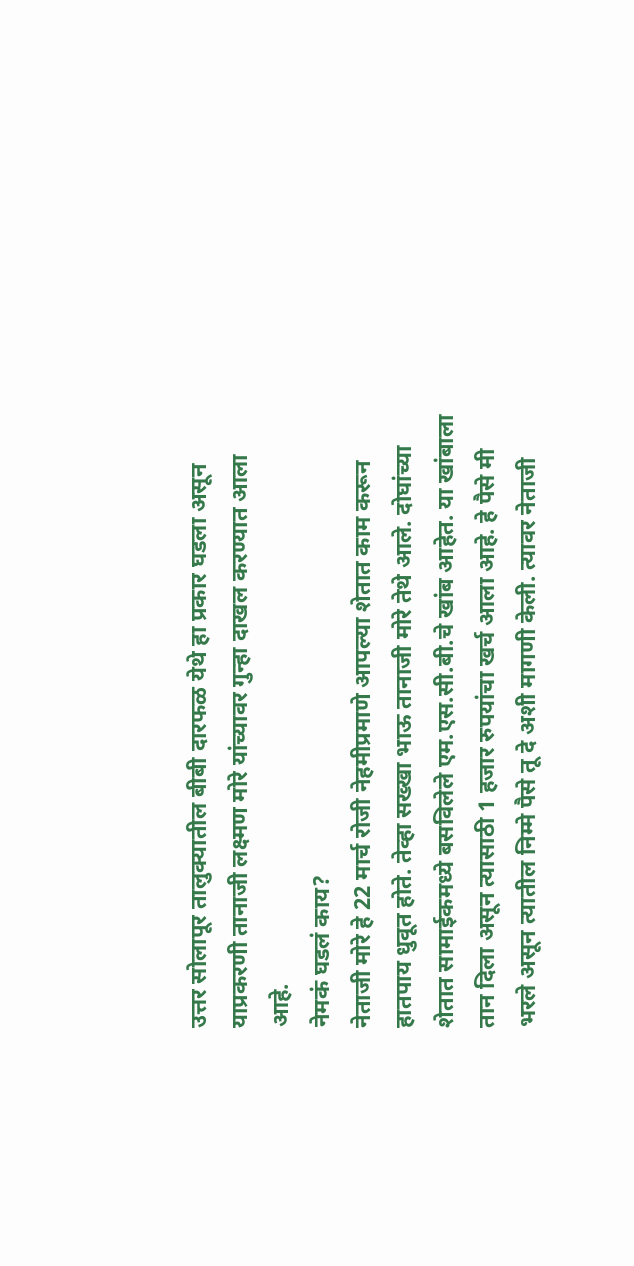उत्तर सोलापूर तालुक्यातील बीबी दारफळ येथे हा प्रकार घडला असून याप्रकरणी तानाजी लक्ष्मण मोरे यांच्यावर गुन्हा दाखल करण्यात आला आहे.
नेमकं घडलं काय?
नेताजी मोरे हे 22 मार्च रोजी नेहमीप्रमाणे आपल्या शेतात काम करून हातपाय धुवूत होते. तेव्हा सख्खा भाऊ तानाजी मोरे तेथे आले. दोघांच्या शेतात सामाईकमध्ये बसविलेले एम.एस.सी.बी.चे खांब आहेत. या खांबाला तान दिला असून त्यासाठी 1 हजार रुपयांचा खर्च आला आहे. हे पैसे मी भरले असून त्यातील निम्मे पैसे तू दे अशी मागणी केली. त्यावर नेताजी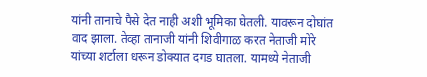यांनी तानाचे पैसे देत नाही अशी भूमिका घेतली. यावरून दोघांत वाद झाला. तेव्हा तानाजी यांनी शिवीगाळ करत नेताजी मोरे यांच्या शर्टाला धरून डोक्यात दगड घातला. यामध्ये नेताजी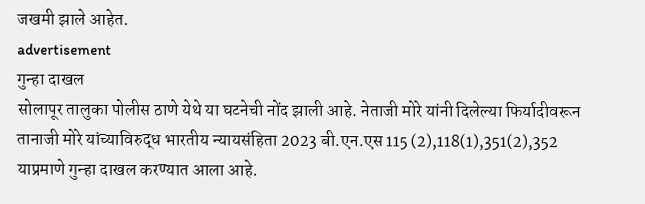जखमी झाले आहेत.
advertisement
गुन्हा दाखल
सोलापूर तालुका पोलीस ठाणे येथे या घटनेची नोंद झाली आहे. नेताजी मोरे यांनी दिलेल्या फिर्यादीवरून तानाजी मोरे यांच्याविरुद्ध भारतीय न्यायसंहिता 2023 बी.एन.एस 115 (2),118(1),351(2),352 याप्रमाणे गुन्हा दाखल करण्यात आला आहे.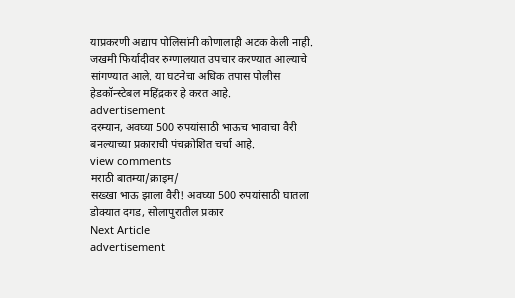याप्रकरणी अद्याप पोलिसांनी कोणालाही अटक केली नाही. जखमी फिर्यादीवर रुग्णालयात उपचार करण्यात आल्याचे सांगण्यात आले. या घटनेचा अधिक तपास पोलीस हेडकॉन्स्टेबल महिंद्रकर हे करत आहे.
advertisement
दरम्यान, अवघ्या 500 रुपयांसाठी भाऊच भावाचा वैरी बनल्याच्या प्रकाराची पंचक्रोशित चर्चा आहे.
view comments
मराठी बातम्या/क्राइम/
सख्खा भाऊ झाला वैरी! अवघ्या 500 रुपयांसाठी घातला डोक्यात दगड, सोलापुरातील प्रकार
Next Article
advertisement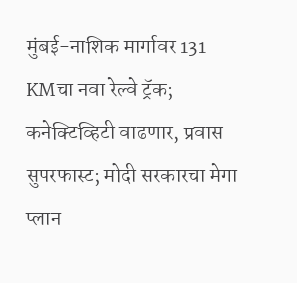मुंबई-नाशिक मार्गावर 131 KMचा नवा रेल्वे ट्रॅक; कनेक्टिव्हिटी वाढणार, प्रवास सुपरफास्ट; मोदी सरकारचा मेगा प्लान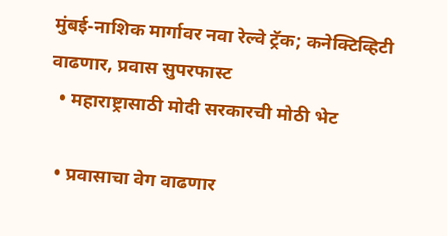मुंबई-नाशिक मार्गावर नवा रेल्वे ट्रॅक; कनेक्टिव्हिटी वाढणार, प्रवास सुपरफास्ट
  • महाराष्ट्रासाठी मोदी सरकारची मोठी भेट

  • प्रवासाचा वेग वाढणार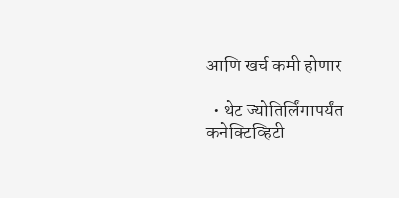आणि खर्च कमी होणार

  • थेट ज्योतिर्लिंगापर्यंत कनेक्टिव्हिटी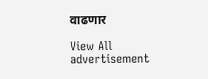वाढणार

View All
advertisement